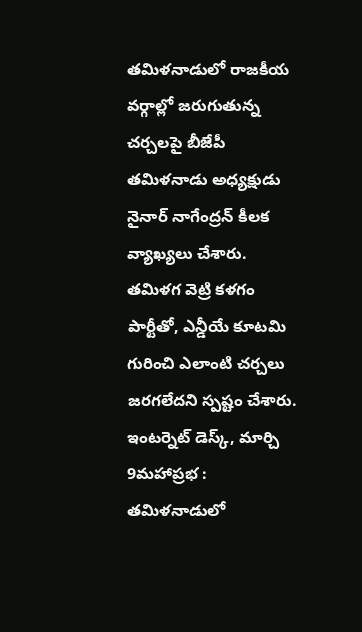తమిళనాడులో రాజకీయ వర్గాల్లో జరుగుతున్న చర్చలపై బీజేపీ తమిళనాడు అధ్యక్షుడు నైనార్ నాగేంద్రన్ కీలక వ్యాఖ్యలు చేశారు. తమిళగ వెట్రి కళగం పార్టీతో, ఎన్డీయే కూటమి గురించి ఎలాంటి చర్చలు జరగలేదని స్పష్టం చేశారు.
ఇంటర్నెట్ డెస్క్, మార్చి 9మహాప్రభ : తమిళనాడులో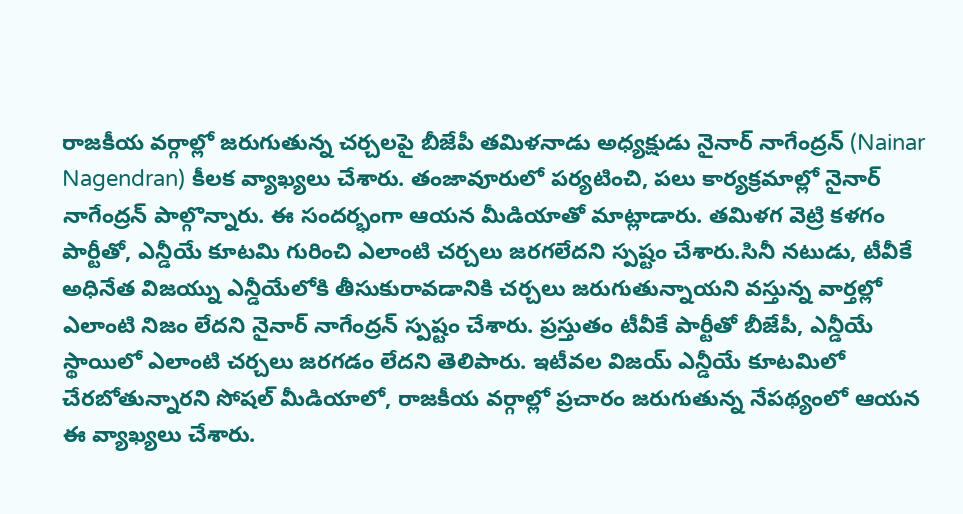రాజకీయ వర్గాల్లో జరుగుతున్న చర్చలపై బీజేపీ తమిళనాడు అధ్యక్షుడు నైనార్ నాగేంద్రన్ (Nainar Nagendran) కీలక వ్యాఖ్యలు చేశారు. తంజావూరులో పర్యటించి, పలు కార్యక్రమాల్లో నైనార్ నాగేంద్రన్ పాల్గొన్నారు. ఈ సందర్భంగా ఆయన మీడియాతో మాట్లాడారు. తమిళగ వెట్రి కళగం పార్టీతో, ఎన్డీయే కూటమి గురించి ఎలాంటి చర్చలు జరగలేదని స్పష్టం చేశారు.సినీ నటుడు, టీవీకే అధినేత విజయ్ను ఎన్డీయేలోకి తీసుకురావడానికి చర్చలు జరుగుతున్నాయని వస్తున్న వార్తల్లో ఎలాంటి నిజం లేదని నైనార్ నాగేంద్రన్ స్పష్టం చేశారు. ప్రస్తుతం టీవీకే పార్టీతో బీజేపీ, ఎన్డీయే స్థాయిలో ఎలాంటి చర్చలు జరగడం లేదని తెలిపారు. ఇటీవల విజయ్ ఎన్డీయే కూటమిలో చేరబోతున్నారని సోషల్ మీడియాలో, రాజకీయ వర్గాల్లో ప్రచారం జరుగుతున్న నేపథ్యంలో ఆయన ఈ వ్యాఖ్యలు చేశారు.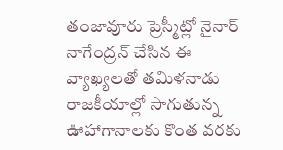తంజావూరు ప్రెస్మీట్లో నైనార్ నాగేంద్రన్ చేసిన ఈ వ్యాఖ్యలతో తమిళనాడు రాజకీయాల్లో సాగుతున్న ఊహాగానాలకు కొంత వరకు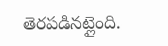తెరపడినట్లైంది.